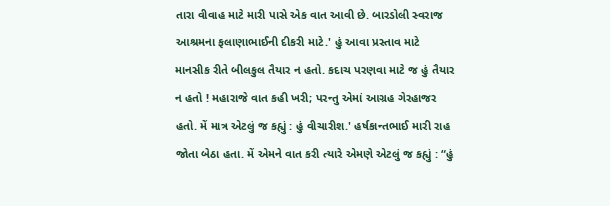તારા વીવાહ માટે મારી પાસે એક વાત આવી છે. બારડોલી સ્વરાજ આશ્રમના ફલાણાભાઈની દીકરી માટે.' હું આવા પ્રસ્તાવ માટે માનસીક રીતે બીલકુલ તૈયાર ન હતો. કદાચ પરણવા માટે જ હું તૈયાર ન હતો ! મહારાજે વાત કહી ખરી; પરન્તુ એમાં આગ્રહ ગેરહાજર હતો. મેં માત્ર એટલું જ કહ્યું : હું વીચારીશ.' હર્ષકાન્તભાઈ મારી રાહ જોતા બેઠા હતા. મેં એમને વાત કરી ત્યારે એમણે એટલું જ કહ્યું : “હું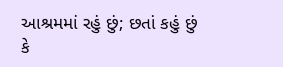આશ્રમમાં રહું છું; છતાં કહું છું કે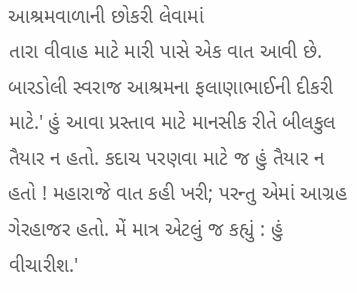આશ્રમવાળાની છોકરી લેવામાં
તારા વીવાહ માટે મારી પાસે એક વાત આવી છે. બારડોલી સ્વરાજ આશ્રમના ફલાણાભાઈની દીકરી માટે.' હું આવા પ્રસ્તાવ માટે માનસીક રીતે બીલકુલ તૈયાર ન હતો. કદાચ પરણવા માટે જ હું તૈયાર ન હતો ! મહારાજે વાત કહી ખરી; પરન્તુ એમાં આગ્રહ ગેરહાજર હતો. મેં માત્ર એટલું જ કહ્યું : હું વીચારીશ.'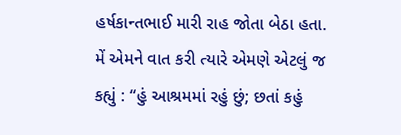હર્ષકાન્તભાઈ મારી રાહ જોતા બેઠા હતા. મેં એમને વાત કરી ત્યારે એમણે એટલું જ કહ્યું : “હું આશ્રમમાં રહું છું; છતાં કહું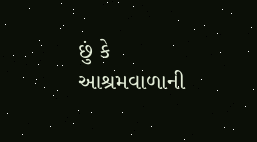છું કે આશ્રમવાળાની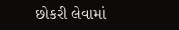છોકરી લેવામાં